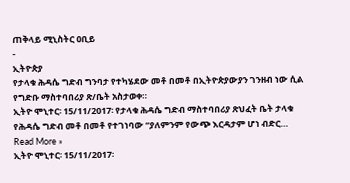ጠቅላይ ሚኒስትር ዐቢይ
-
ኢትዮጵያ
የታላቁ ሕዳሴ ግድብ ግንባታ የተካሄደው መቶ በመቶ በኢትዮጵያውያን ገንዘብ ነው ሲል የግድቡ ማስተባበሪያ ጽ/ቤት አስታወቀ።
ኢትዮ ሞኒተር፡ 15/11/2017፡ የታላቁ ሕዳሴ ግድብ ማስተባበሪያ ጽህፈት ቤት ታላቁ የሕዳሴ ግድብ መቶ በመቶ የተገነባው “ያለምንም የውጭ እርዳታም ሆነ ብድር…
Read More »
ኢትዮ ሞኒተር፡ 15/11/2017፡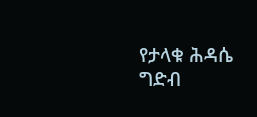የታላቁ ሕዳሴ ግድብ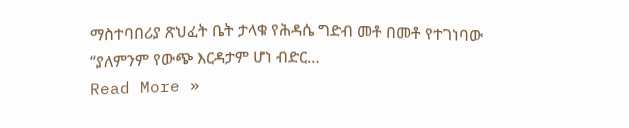ማስተባበሪያ ጽህፈት ቤት ታላቁ የሕዳሴ ግድብ መቶ በመቶ የተገነባው “ያለምንም የውጭ እርዳታም ሆነ ብድር…
Read More »